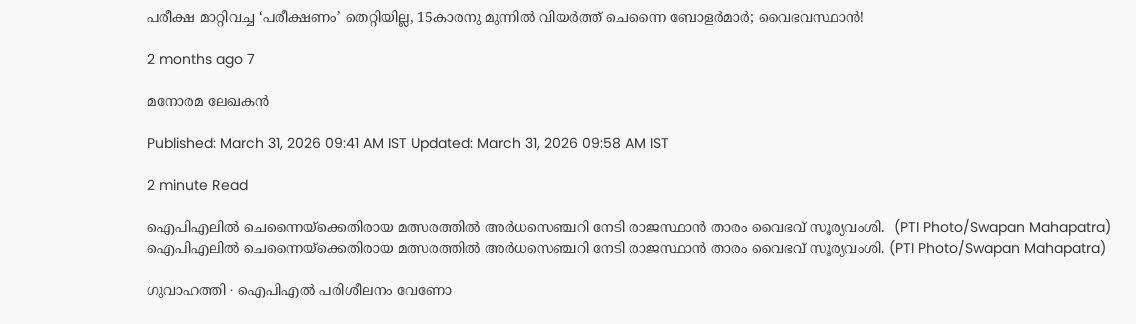പരീക്ഷ മാറ്റിവച്ച ‘പരീക്ഷണം’ തെറ്റിയില്ല, 15കാരനു മുന്നിൽ വിയർത്ത് ചെന്നൈ ബോളർമാർ; വൈഭവസ്ഥാൻ!

2 months ago 7

മനോരമ ലേഖകൻ

Published: March 31, 2026 09:41 AM IST Updated: March 31, 2026 09:58 AM IST

2 minute Read

ഐപിഎലിൽ ചെന്നൈയ്‌ക്കെതിരായ മത്സരത്തിൽ അർധസെഞ്ചറി നേടി രാജസ്ഥാൻ താരം വൈഭവ് സൂര്യവംശി.  (PTI Photo/Swapan Mahapatra)
ഐപിഎലിൽ ചെന്നൈയ്‌ക്കെതിരായ മത്സരത്തിൽ അർധസെഞ്ചറി നേടി രാജസ്ഥാൻ താരം വൈഭവ് സൂര്യവംശി. (PTI Photo/Swapan Mahapatra)

ഗുവാഹത്തി ∙ ഐപിഎൽ പരിശീലനം വേണോ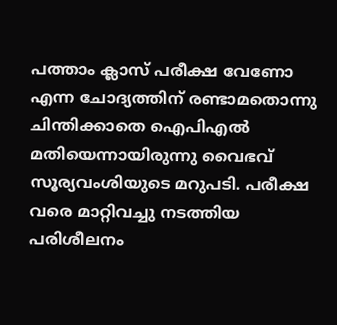പത്താം ക്ലാസ് പരീക്ഷ വേണോ എന്ന ചോദ്യത്തിന് രണ്ടാമതൊന്നു ചിന്തിക്കാതെ ഐപിഎൽ മതിയെന്നായിരുന്നു വൈഭവ് സൂര്യവംശിയുടെ മറുപടി. പരീക്ഷ വരെ മാറ്റിവച്ചു നടത്തിയ പരിശീലനം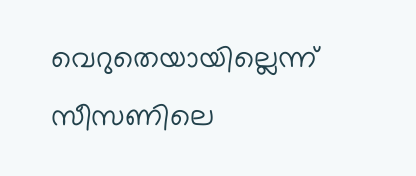വെറുതെയായില്ലെന്ന് സീസണിലെ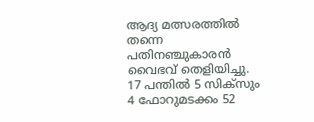ആദ്യ മത്സരത്തിൽ തന്നെ പതിനഞ്ചുകാരൻ വൈഭവ് തെളിയിച്ചു. 17 പന്തിൽ 5 സിക്സും 4 ഫോറുമടക്കം 52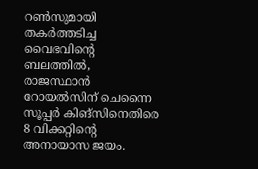റൺസുമായി തകർത്തട‌ിച്ച വൈഭവിന്റെ ബലത്തിൽ, രാജസ്ഥാൻ റോയൽസിന് ചെന്നൈ സൂപ്പർ കിങ്സിനെതിരെ 8 വിക്കറ്റിന്റെ അനായാസ ജയം.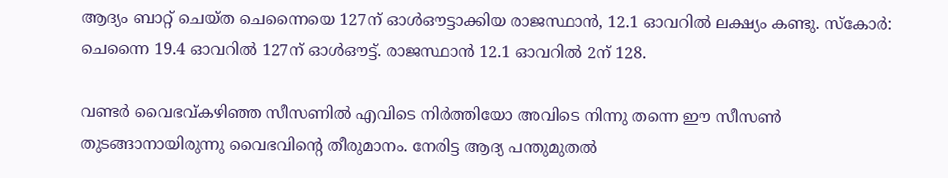ആദ്യം ബാറ്റ് ചെയ്ത ചെന്നൈയെ 127ന് ഓൾഔട്ടാക്കിയ രാജസ്ഥാൻ, 12.1 ഓവറിൽ ലക്ഷ്യം കണ്ടു. സ്കോർ: ചെന്നൈ 19.4 ഓവറിൽ 127ന് ഓൾഔട്ട്. രാജസ്ഥാൻ 12.1 ഓവറിൽ 2ന് 128.

വണ്ടർ വൈഭവ്കഴിഞ്ഞ സീസണിൽ എവിടെ നിർത്തിയോ അവിടെ നിന്നു തന്നെ ഈ സീസൺ തുടങ്ങാനായിരുന്നു വൈഭവിന്റെ തീരുമാനം. നേരിട്ട ആദ്യ പന്തുമുതൽ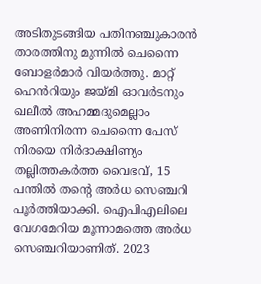അടിതുടങ്ങിയ പതിനഞ്ചുകാരൻ താരത്തിനു മുന്നിൽ ചെന്നൈ ബോളർമാർ വിയർത്തു. മാറ്റ് ഹെൻറിയും ജയ്മി ഓവർടനും ഖലീൽ അഹമ്മദുമെല്ലാം അണിനിരന്ന ചെന്നൈ പേസ് നിരയെ നിർദാക്ഷിണ്യം തല്ലിത്തകർത്ത വൈഭവ്, 15 പന്തിൽ തന്റെ അർധ സെഞ്ചറി പൂ‍ർത്തിയാക്കി. ഐപിഎലിലെ വേഗമേറിയ മൂന്നാമത്തെ അർധ സെഞ്ചറിയാണിത്. 2023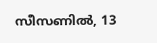സീസണിൽ, 13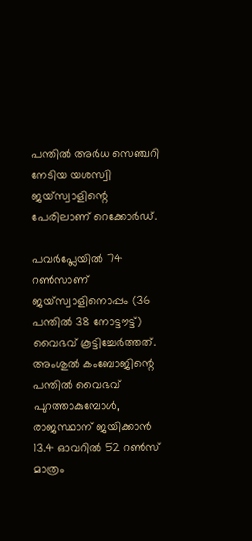പന്തിൽ അർധ സെഞ്ചറി നേടിയ യശസ്വി ജയ്സ്വാളിന്റെ പേരിലാണ് റെക്കോർഡ്.

പവർപ്ലേയിൽ 74 റൺസാണ് ജയ്സ്വാളിനൊപ്പം (36 പന്തിൽ 38 നോട്ടൗട്ട്) വൈഭവ് കൂട്ടിച്ചേർത്തത്. അംശുൽ കംബോജിന്റെ പന്തിൽ വൈഭവ് പുറത്താകുമ്പോൾ, രാജസ്ഥാന് ജയിക്കാൻ 13.4 ഓവറിൽ 52 റൺസ് മാത്രം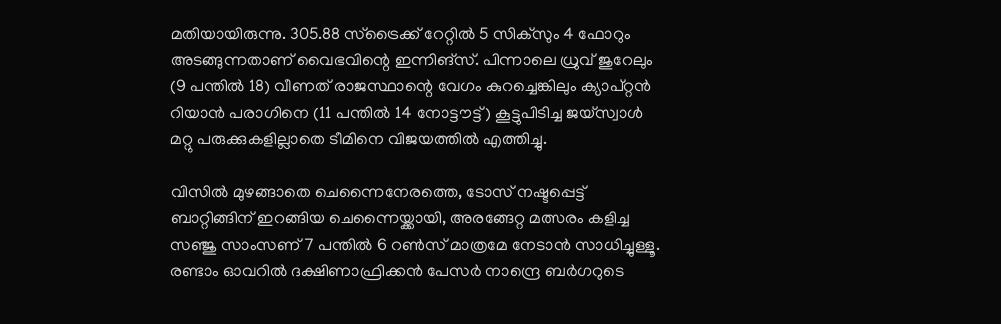മതിയായിരുന്നു. 305.88 സ്ട്രൈക്ക് റേറ്റിൽ 5 സിക്സും 4 ഫോറും അടങ്ങുന്നതാണ് വൈഭവിന്റെ ഇന്നിങ്സ്. പിന്നാലെ ധ്രുവ് ജുറേലും (9 പന്തിൽ 18) വീണത് രാജസ്ഥാന്റെ വേഗം കുറച്ചെങ്കിലും ക്യാപ്റ്റൻ റിയാൻ പരാഗിനെ (11 പന്തിൽ 14 നോട്ടൗട്ട്) കൂട്ടുപിടിച്ച ജയ്സ്വാൾ മറ്റു പരുക്കുകളില്ലാതെ ടീമിനെ വിജയത്തിൽ എത്തിച്ചു.

വിസിൽ മുഴങ്ങാതെ ചെന്നൈനേരത്തെ, ടോസ് നഷ്ടപ്പെട്ട് ബാറ്റിങ്ങിന് ഇറങ്ങിയ ചെന്നൈയ്ക്കായി, അരങ്ങേറ്റ മത്സരം കളിച്ച സഞ്ജു സാംസണ് 7 പന്തിൽ 6 റൺസ് മാത്രമേ നേടാൻ സാധിച്ചുള്ളൂ. രണ്ടാം ഓവറിൽ ദക്ഷിണാഫ്രിക്കൻ പേസർ നാന്ദ്രെ ബർഗറുടെ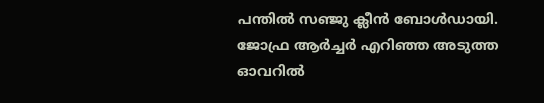പന്തിൽ സഞ്ജു ക്ലീൻ ബോൾഡായി. ജോഫ്ര ആർച്ചർ എറി‍ഞ്ഞ അടുത്ത ഓവറിൽ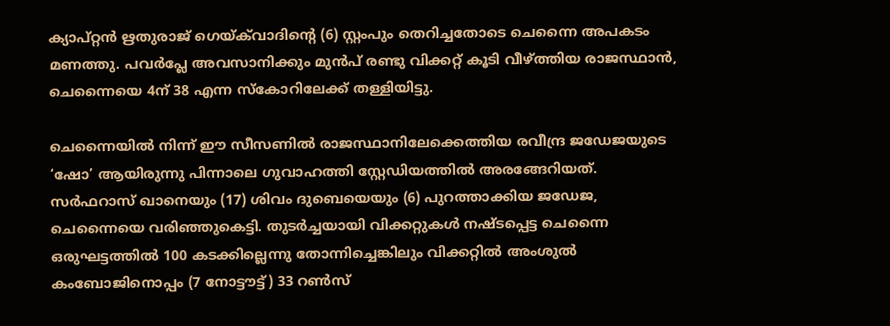ക്യാപ്റ്റൻ ഋതുരാജ് ഗെയ്ക്‌വാദിന്റെ (6) സ്റ്റംപും തെറിച്ചതോടെ ചെന്നൈ അപകടം മണത്തു. പവർപ്ലേ അവസാനിക്കും മുൻപ് രണ്ടു വിക്കറ്റ് കൂടി വീഴ്ത്തിയ രാജസ്ഥാൻ, ചെന്നൈയെ 4ന് 38 എന്ന സ്കോറിലേക്ക് തള്ളിയിട്ടു.

ചെന്നൈയിൽ നിന്ന് ഈ സീസണിൽ രാജസ്ഥാനിലേക്കെത്തിയ രവീന്ദ്ര ജഡേജയുടെ ‘ഷോ’ ആയിരുന്നു പിന്നാലെ ഗുവാഹത്തി സ്റ്റേഡിയത്തിൽ അരങ്ങേറിയത്. സർഫറാസ് ഖാനെയും (17) ശിവം ദുബെയെയും (6) പുറത്താക്കിയ ജഡേജ, ചെന്നൈയെ വരിഞ്ഞുകെട്ടി. തുടർച്ചയായി വിക്കറ്റുകൾ നഷ്ടപ്പെട്ട ചെന്നൈ ഒരുഘട്ടത്തിൽ 100 കടക്കില്ലെന്നു തോന്നിച്ചെങ്കിലും വിക്കറ്റിൽ അംശുൽ കംബോജിനൊപ്പം (7 നോട്ടൗട്ട്) 33 റൺസ്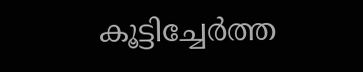കൂട്ടിച്ചേർത്ത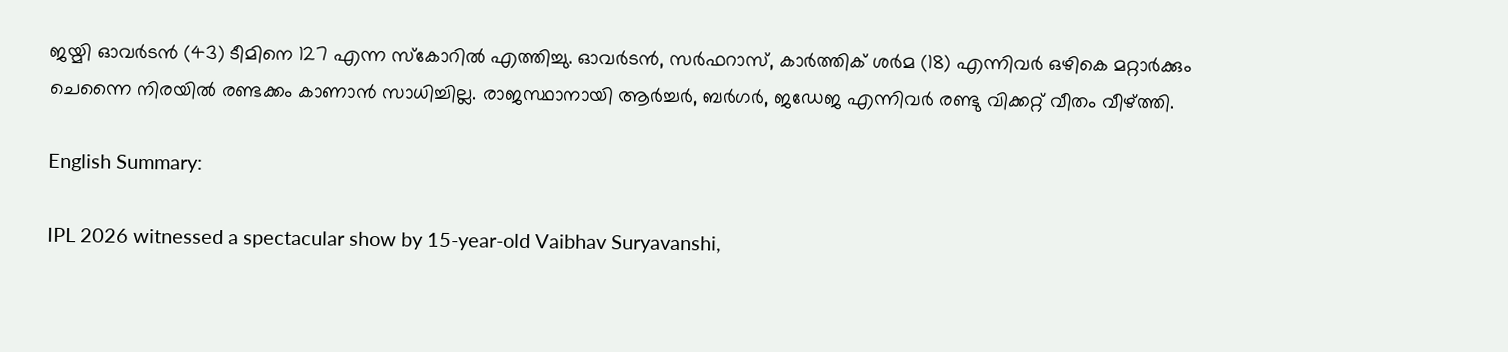ജയ്മി ഓവർടൻ (43) ടീമിനെ 127 എന്ന സ്കോറിൽ എത്തിച്ചു. ഓവർടൻ, സർഫറാസ്, കാർത്തിക് ശർമ (18) എന്നിവർ ഒഴികെ മറ്റാർക്കും ചെന്നൈ നിരയിൽ രണ്ടക്കം കാണാൻ സാധിച്ചില്ല. രാജസ്ഥാനായി ആർച്ചർ, ബർഗർ, ജഡേജ എന്നിവർ രണ്ടു വിക്കറ്റ് വീതം വീഴ്ത്തി.

English Summary:

IPL 2026 witnessed a spectacular show by 15-year-old Vaibhav Suryavanshi,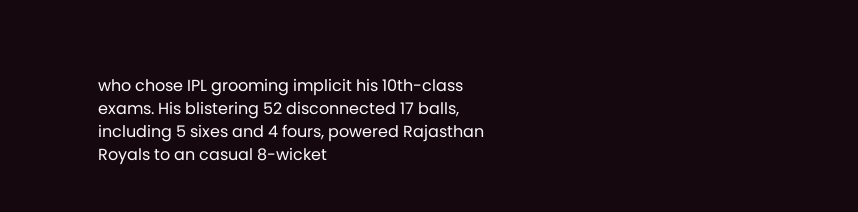who chose IPL grooming implicit his 10th-class exams. His blistering 52 disconnected 17 balls, including 5 sixes and 4 fours, powered Rajasthan Royals to an casual 8-wicket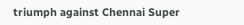triumph against Chennai Super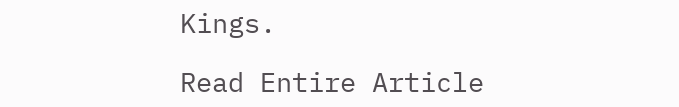Kings.

Read Entire Article